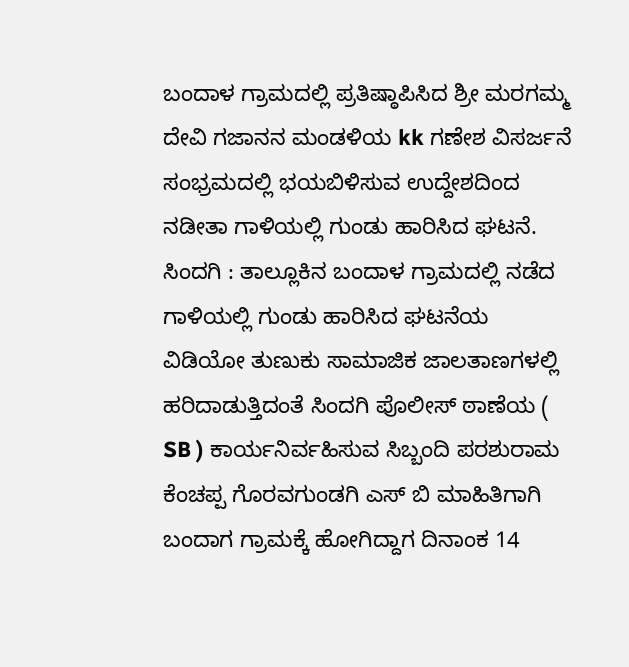ಬಂದಾಳ ಗ್ರಾಮದಲ್ಲಿ ಪ್ರತಿಷ್ಠಾಪಿಸಿದ ಶ್ರೀ ಮರಗಮ್ಮ ದೇವಿ ಗಜಾನನ ಮಂಡಳಿಯ kk ಗಣೇಶ ವಿಸರ್ಜನೆ ಸಂಭ್ರಮದಲ್ಲಿ ಭಯಬಿಳಿಸುವ ಉದ್ದೇಶದಿಂದ ನಡೀತಾ ಗಾಳಿಯಲ್ಲಿ ಗುಂಡು ಹಾರಿಸಿದ ಘಟನೆ.
ಸಿಂದಗಿ : ತಾಲ್ಲೂಕಿನ ಬಂದಾಳ ಗ್ರಾಮದಲ್ಲಿ ನಡೆದ ಗಾಳಿಯಲ್ಲಿ ಗುಂಡು ಹಾರಿಸಿದ ಘಟನೆಯ ವಿಡಿಯೋ ತುಣುಕು ಸಾಮಾಜಿಕ ಜಾಲತಾಣಗಳಲ್ಲಿ ಹರಿದಾಡುತ್ತಿದಂತೆ ಸಿಂದಗಿ ಪೊಲೀಸ್ ಠಾಣೆಯ ( SB ) ಕಾರ್ಯನಿರ್ವಹಿಸುವ ಸಿಬ್ಬಂದಿ ಪರಶುರಾಮ ಕೆಂಚಪ್ಪ ಗೊರವಗುಂಡಗಿ ಎಸ್ ಬಿ ಮಾಹಿತಿಗಾಗಿ ಬಂದಾಗ ಗ್ರಾಮಕ್ಕೆ ಹೋಗಿದ್ದಾಗ ದಿನಾಂಕ 14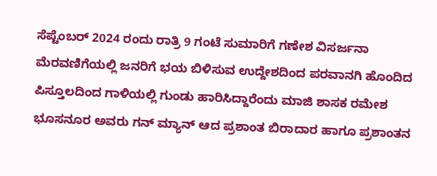ಸೆಪ್ಟೆಂಬರ್ 2024 ರಂದು ರಾತ್ರಿ 9 ಗಂಟೆ ಸುಮಾರಿಗೆ ಗಣೇಶ ವಿಸರ್ಜನಾ ಮೆರವಣಿಗೆಯಲ್ಲಿ ಜನರಿಗೆ ಭಯ ಬಿಳಿಸುವ ಉದ್ದೇಶದಿಂದ ಪರವಾನಗಿ ಹೊಂದಿದ ಪಿಸ್ತೂಲದಿಂದ ಗಾಳಿಯಲ್ಲಿ ಗುಂಡು ಹಾರಿಸಿದ್ದಾರೆಂದು ಮಾಜಿ ಶಾಸಕ ರಮೇಶ ಭೂಸನೂರ ಅವರು ಗನ್ ಮ್ಯಾನ್ ಆದ ಪ್ರಶಾಂತ ಬಿರಾದಾರ ಹಾಗೂ ಪ್ರಶಾಂತನ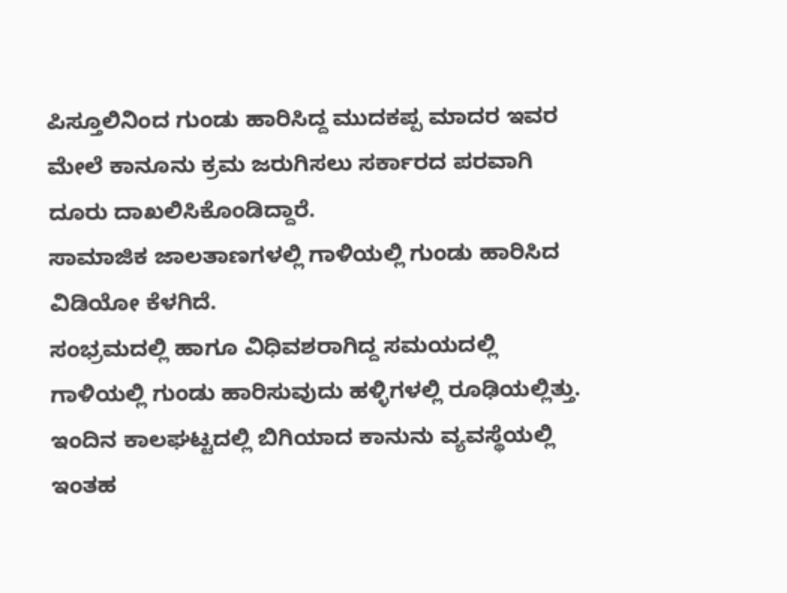ಪಿಸ್ತೂಲಿನಿಂದ ಗುಂಡು ಹಾರಿಸಿದ್ದ ಮುದಕಪ್ಪ ಮಾದರ ಇವರ ಮೇಲೆ ಕಾನೂನು ಕ್ರಮ ಜರುಗಿಸಲು ಸರ್ಕಾರದ ಪರವಾಗಿ ದೂರು ದಾಖಲಿಸಿಕೊಂಡಿದ್ದಾರೆ.
ಸಾಮಾಜಿಕ ಜಾಲತಾಣಗಳಲ್ಲಿ ಗಾಳಿಯಲ್ಲಿ ಗುಂಡು ಹಾರಿಸಿದ ವಿಡಿಯೋ ಕೆಳಗಿದೆ.
ಸಂಭ್ರಮದಲ್ಲಿ ಹಾಗೂ ವಿಧಿವಶರಾಗಿದ್ದ ಸಮಯದಲ್ಲಿ ಗಾಳಿಯಲ್ಲಿ ಗುಂಡು ಹಾರಿಸುವುದು ಹಳ್ಳಿಗಳಲ್ಲಿ ರೂಢಿಯಲ್ಲಿತ್ತು. ಇಂದಿನ ಕಾಲಘಟ್ಟದಲ್ಲಿ ಬಿಗಿಯಾದ ಕಾನುನು ವ್ಯವಸ್ಥೆಯಲ್ಲಿ ಇಂತಹ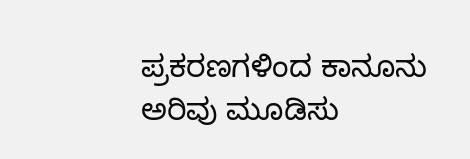ಪ್ರಕರಣಗಳಿಂದ ಕಾನೂನು ಅರಿವು ಮೂಡಿಸು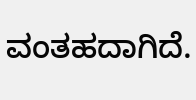ವಂತಹದಾಗಿದೆ.